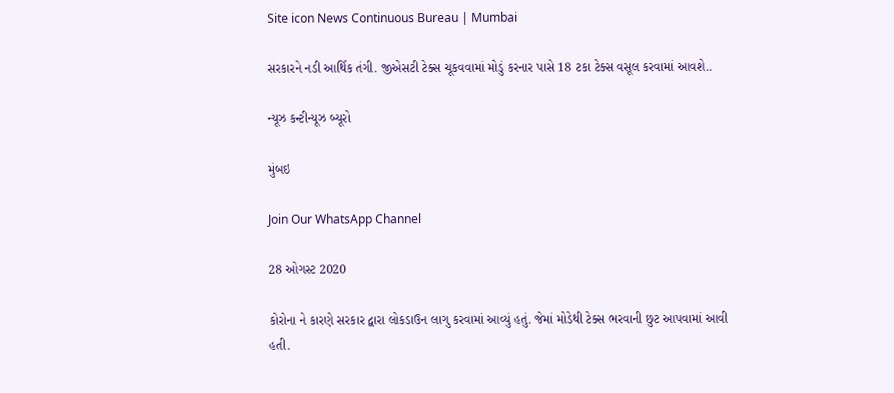Site icon News Continuous Bureau | Mumbai

સરકારને નડી આર્થિક તંગી. જીએસટી ટેક્સ ચૂકવવામાં મોડું કરનાર પાસે 18 ટકા ટેક્સ વસૂલ કરવામાં આવશે..

ન્યૂઝ કન્ટીન્યૂઝ બ્યૂરો

મુંબઇ

Join Our WhatsApp Channel

28 ઓગસ્ટ 2020

કોરોના ને કારણે સરકાર દ્વારા લોકડાઉન લાગુ કરવામાં આવ્યું હતું. જેમાં મોડેથી ટેક્સ ભરવાની છુટ આપવામાં આવી હતી.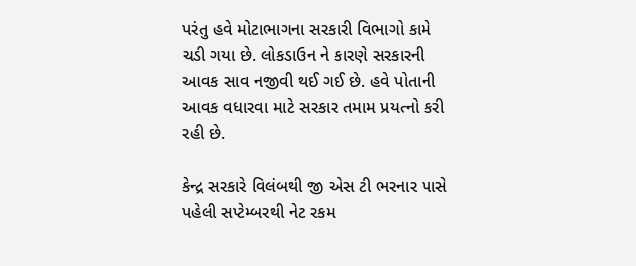પરંતુ હવે મોટાભાગના સરકારી વિભાગો કામે ચડી ગયા છે. લોકડાઉન ને કારણે સરકારની આવક સાવ નજીવી થઈ ગઈ છે. હવે પોતાની આવક વધારવા માટે સરકાર તમામ પ્રયત્નો કરી રહી છે.

કેન્દ્ર સરકારે વિલંબથી જી એસ ટી ભરનાર પાસે પહેલી સપ્ટેમ્બરથી નેટ રકમ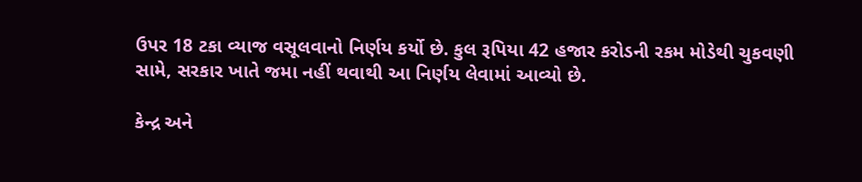ઉપર 18 ટકા વ્યાજ વસૂલવાનો નિર્ણય કર્યો છે. કુલ રૂપિયા 42 હજાર કરોડની રકમ મોડેથી ચુકવણી સામે, સરકાર ખાતે જમા નહીં થવાથી આ નિર્ણય લેવામાં આવ્યો છે.

કેન્દ્ર અને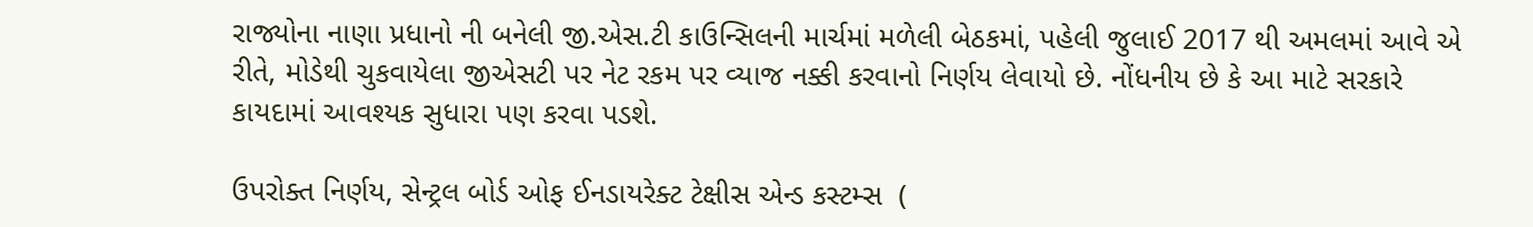રાજ્યોના નાણા પ્રધાનો ની બનેલી જી.એસ.ટી કાઉન્સિલની માર્ચમાં મળેલી બેઠકમાં, પહેલી જુલાઈ 2017 થી અમલમાં આવે એ રીતે, મોડેથી ચુકવાયેલા જીએસટી પર નેટ રકમ પર વ્યાજ નક્કી કરવાનો નિર્ણય લેવાયો છે. નોંધનીય છે કે આ માટે સરકારે કાયદામાં આવશ્યક સુધારા પણ કરવા પડશે.

ઉપરોક્ત નિર્ણય, સેન્ટ્રલ બોર્ડ ઓફ ઈનડાયરેક્ટ ટેક્ષીસ એન્ડ કસ્ટમ્સ  (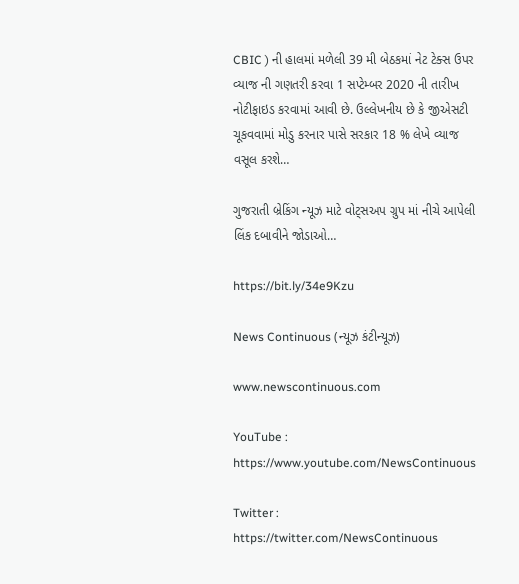CBIC ) ની હાલમાં મળેલી 39 મી બેઠકમાં નેટ ટેક્સ ઉપર વ્યાજ ની ગણતરી કરવા 1 સપ્ટેમ્બર 2020 ની તારીખ નોટીફાઇડ કરવામાં આવી છે. ઉલ્લેખનીય છે કે જીએસટી ચૂકવવામાં મોડુ કરનાર પાસે સરકાર 18 % લેખે વ્યાજ વસૂલ કરશે…

ગુજરાતી બ્રેકિંગ ન્યૂઝ માટે વોટ્સઅપ ગ્રુપ માં નીચે આપેલી લિંક દબાવીને જોડાઓ…

https://bit.ly/34e9Kzu

News Continuous (ન્યૂઝ કંટીન્યૂઝ)

www.newscontinuous.com

YouTube : https://www.youtube.com/NewsContinuous

Twitter : https://twitter.com/NewsContinuous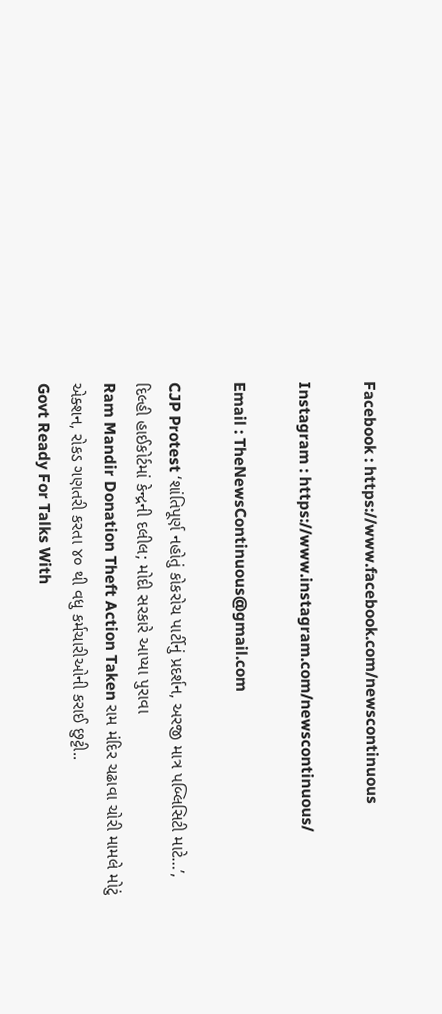Facebook : https://www.facebook.com/newscontinuous

Instagram : https://www.instagram.com/newscontinuous/

Email : TheNewsContinuous@gmail.com

CJP Protest ‘શાંતિપૂર્ણ નહોતું કોકરોચ પાર્ટીનું પ્રદર્શન, અરજી માત્ર પબ્લિસિટી માટે…’, દિલ્હી હાઈકોર્ટમાં કેન્દ્રની દલીલ; મોદી સરકારે આપ્યા પુરાવા
Ram Mandir Donation Theft Action Taken રામ મંદિર ચઢાવા ચોરી મામલે મોટું એક્શન, રોકડ ગણતરી કરતા ૪૦ થી વધુ કર્મચારીઓની કરાઈ છુટ્ટી..
Govt Ready For Talks With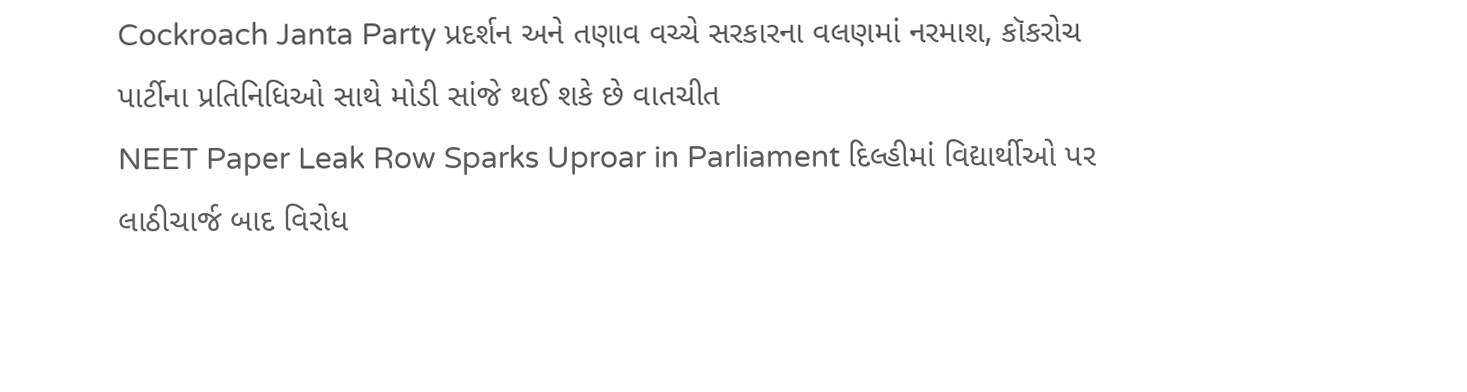Cockroach Janta Party પ્રદર્શન અને તણાવ વચ્ચે સરકારના વલણમાં નરમાશ, કૉકરોચ પાર્ટીના પ્રતિનિધિઓ સાથે મોડી સાંજે થઈ શકે છે વાતચીત
NEET Paper Leak Row Sparks Uproar in Parliament દિલ્હીમાં વિદ્યાર્થીઓ પર લાઠીચાર્જ બાદ વિરોધ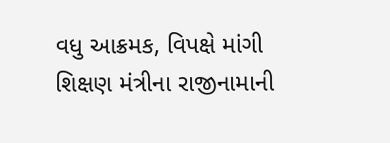વધુ આક્રમક, વિપક્ષે માંગી શિક્ષણ મંત્રીના રાજીનામાની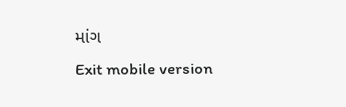માંગ
Exit mobile version